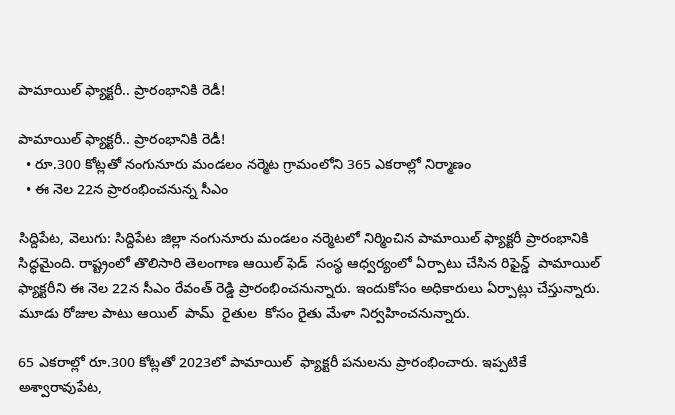పామాయిల్ ఫ్యాక్టరీ.. ప్రారంభానికి రెడీ!

పామాయిల్ ఫ్యాక్టరీ.. ప్రారంభానికి రెడీ!
  • రూ.300 కోట్లతో నంగునూరు మండలం నర్మెట గ్రామంలోని 365 ఎకరాల్లో నిర్మాణం
  • ఈ నెల 22న ప్రారంభించనున్న సీఎం

సిద్దిపేట, వెలుగు: సిద్దిపేట జిల్లా నంగునూరు మండలం నర్మెటలో నిర్మించిన పామాయిల్ ఫ్యాక్టరీ ప్రారంభానికి సిద్ధమైంది. రాష్ట్రంలో తొలిసారి తెలంగాణ ఆయిల్ ఫెడ్  సంస్థ ఆధ్వర్యంలో ఏర్పాటు చేసిన రిఫైన్డ్  పామాయిల్  ఫ్యాక్టరీని ఈ నెల 22న సీఎం రేవంత్ రెడ్డి ప్రారంభించనున్నారు. ఇందుకోసం అధికారులు ఏర్పాట్లు చేస్తున్నారు. మూడు రోజుల పాటు ఆయిల్  పామ్  రైతుల  కోసం రైతు మేళా నిర్వహించనున్నారు.

65 ఎకరాల్లో రూ.300 కోట్లతో 2023లో పామాయిల్  ఫ్యాక్టరీ పనులను ప్రారంభించారు. ఇప్పటికే అశ్వారావుపేట,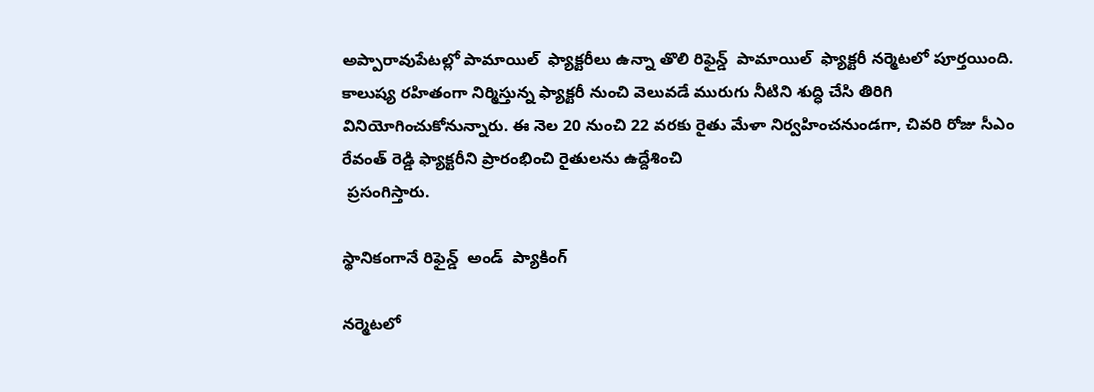అప్పారావుపేటల్లో పామాయిల్  ఫ్యాక్టరీలు ఉన్నా తొలి రిఫైన్డ్  పామాయిల్  ఫ్యాక్టరీ నర్మెటలో పూర్తయింది. కాలుష్య రహితంగా నిర్మిస్తున్న ఫ్యాక్టరీ నుంచి వెలువడే మురుగు నీటిని శుద్ధి చేసి తిరిగి వినియోగించుకోనున్నారు. ఈ నెల 20 నుంచి 22 వరకు రైతు మేళా నిర్వహించనుండగా, చివరి రోజు సీఎం రేవంత్ రెడ్డి ఫ్యాక్టరీని ప్రారంభించి రైతులను ఉద్దేశించి
 ప్రసంగిస్తారు.

స్థానికంగానే రిఫైన్డ్  అండ్  ప్యాకింగ్

నర్మెటలో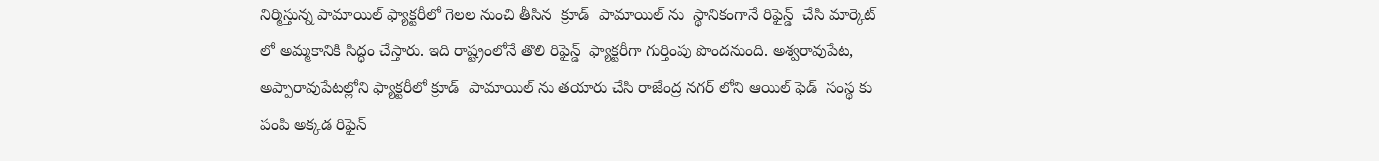నిర్మిస్తున్న పామాయిల్ ఫ్యాక్టరీలో గెలల నుంచి తీసిన  క్రూడ్  పామాయిల్ ను  స్థానికంగానే రిఫైన్డ్  చేసి మార్కెట్ లో అమ్మకానికి సిద్ధం చేస్తారు. ఇది రాష్ట్రంలోనే తొలి రిఫైన్డ్  ఫ్యాక్టరీగా గుర్తింపు పొందనుంది. అశ్వరావుపేట, అప్పారావుపేటల్లోని ఫ్యాక్టరీలో క్రూడ్  పామాయిల్ ను తయారు చేసి రాజేంద్ర నగర్ లోని ఆయిల్ ఫెడ్  సంస్థ కు పంపి అక్కడ రిఫైన్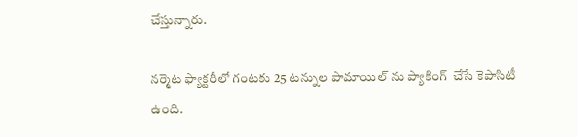చేస్తున్నారు.

నర్మెట ఫ్యాక్టరీలో గంటకు 25 టన్నుల పామాయిల్ ను ప్యాకింగ్  చేసే కెపాసిటీ ఉంది.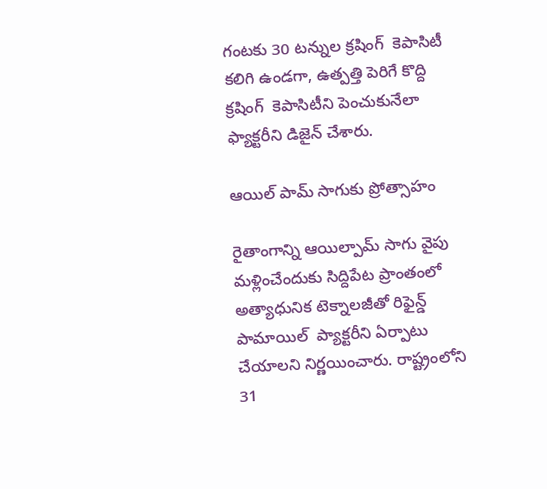గంటకు 30 టన్నుల క్రషింగ్  కెపాసిటీ కలిగి ఉండగా, ఉత్పత్తి పెరిగే కొద్ది క్రషింగ్  కెపాసిటీని పెంచుకునేలా ఫ్యాక్టరీని డిజైన్ చేశారు.

ఆయిల్ పామ్ సాగుకు ప్రోత్సాహం

రైతాంగాన్ని ఆయిల్పామ్ సాగు వైపు మళ్లించేందుకు సిద్దిపేట ప్రాంతంలో అత్యాధునిక టెక్నాలజీతో రిఫైన్డ్  పామాయిల్  ప్యాక్టరీని ఏర్పాటు చేయాలని నిర్ణయించారు. రాష్ట్రంలోని 31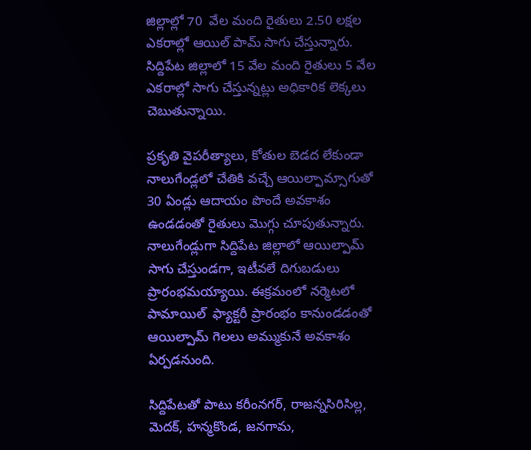జిల్లాల్లో 70  వేల మంది రైతులు 2.50 లక్షల ఎకరాల్లో ఆయిల్ పామ్ సాగు చేస్తున్నారు. సిద్దిపేట జిల్లాలో 15 వేల మంది రైతులు 5 వేల ఎకరాల్లో సాగు చేస్తున్నట్లు అధికారిక లెక్కలు చెబుతున్నాయి.

ప్రకృతి వైపరీత్యాలు, కోతుల బెడద లేకుండా నాలుగేండ్లలో చేతికి వచ్చే ఆయిల్పామ్సాగుతో 30 ఏండ్లు ఆదాయం పొందే అవకాశం ఉండడంతో రైతులు మొగ్గు చూపుతున్నారు. నాలుగేండ్లుగా సిద్దిపేట జిల్లాలో ఆయిల్పామ్ సాగు చేస్తుండగా, ఇటీవలే దిగుబడులు   ప్రారంభమయ్యాయి. ఈక్రమంలో నర్మెటలో పామాయిల్  ఫ్యాక్టరీ ప్రారంభం కానుండడంతో ఆయిల్పామ్ గెలలు అమ్ముకునే అవకాశం ఏర్పడనుంది.

సిద్దిపేటతో పాటు కరీంనగర్, రాజన్నసిరిసిల్ల, మెదక్, హన్మకొండ, జనగామ,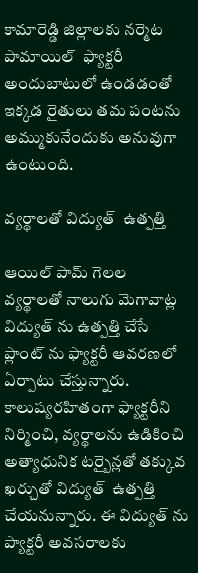కామారెడ్డి జిల్లాలకు నర్మెట పామాయిల్  ఫ్యాక్టరీ అందుబాటులో ఉండడంతో ఇక్కడ రైతులు తమ పంటను అమ్ముకునేందుకు అనువుగా ఉంటుంది.

వ్యర్థాలతో విద్యుత్  ఉత్పత్తి

ఆయిల్ పామ్ గెలల వ్యర్థాలతో నాలుగు మెగావాట్ల విద్యుత్ ను ఉత్పత్తి చేసే ప్లాంట్ ను ఫ్యాక్టరీ ఆవరణలో ఏర్పాటు చేస్తున్నారు. కాలుష్యరహితంగా ఫ్యాక్టరీని నిర్మించి, వ్యర్థాలను ఉడికించి అత్యాధునిక టర్బైన్లతో తక్కువ ఖర్చుతో విద్యుత్  ఉత్పత్తి చేయనున్నారు. ఈ విద్యుత్ ను ప్యాక్టరీ అవసరాలకు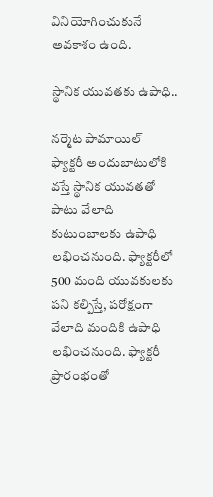వినియోగించుకునే అవకాశం ఉంది.

స్థానిక యువతకు ఉపాధి..

నర్మెట పామాయిల్  ఫ్యాక్టరీ అందుబాటులోకి వస్తే స్థానిక యువతతో పాటు వేలాది కుటుంబాలకు ఉపాధి లభించనుంది. ఫ్యాక్టరీలో 500 మంది యువకులకు పని కల్పిస్తే, పరోక్షంగా వేలాది మందికి ఉపాధి లభించనుంది. ఫ్యాక్టరీ ప్రారంభంతో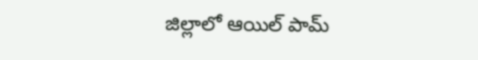జిల్లాలో ఆయిల్ పామ్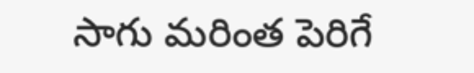సాగు మరింత పెరిగే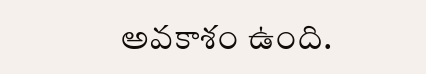అవకాశం ఉంది.